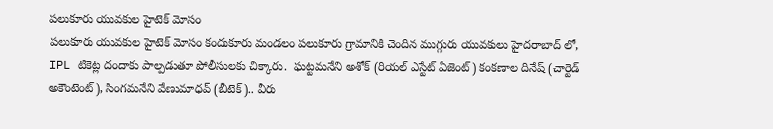పలుకూరు యువకుల హైటెక్ మోసం
పలుకూరు యువకుల హైటెక్ మోసం కందుకూరు మండలం పలుకూరు గ్రామానికి చెందిన ముగ్గురు యువకులు హైదరాబాద్ లో, IPL టికెట్ల దందాకు పాల్పడుతూ పోలీసులకు చిక్కారు.  ఘట్టమనేని అశోక్ (రియల్ ఎస్టేట్ ఏజెంట్) కంకణాల దినేష్ (చార్టెడ్ అకౌంటెంట్), సింగమనేని వేణుమాధవ్ (బీటెక్).. వీరు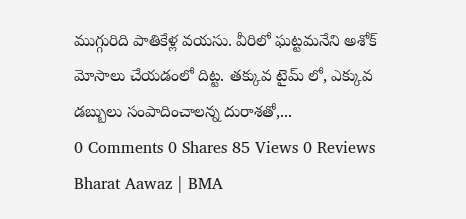ముగ్గురిది పాతికేళ్ల వయసు. వీరిలో ఘట్టమనేని అశోక్ మోసాలు చేయడంలో దిట్ట. తక్కువ టైమ్ లో, ఎక్కువ డబ్బులు సంపాదించాలన్న దురాశతో,...
0 Comments 0 Shares 85 Views 0 Reviews
Bharat Aawaz | BMA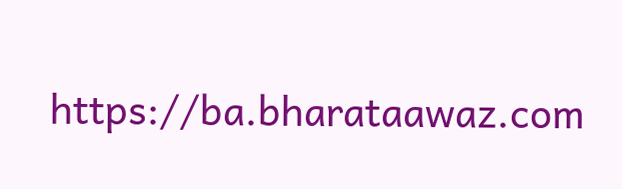https://ba.bharataawaz.com